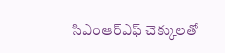సిఎంఆర్ఎఫ్ చెక్కులతో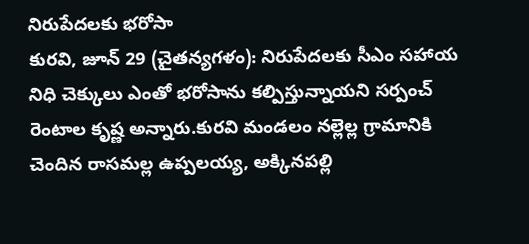నిరుపేదలకు భరోసా
కురవి, జూన్ 29 (చైతన్యగళం): నిరుపేదలకు సీఎం సహాయ నిధి చెక్కులు ఎంతో భరోసాను కల్పిస్తున్నాయని సర్పంచ్ రెంటాల కృష్ణ అన్నారు.కురవి మండలం నల్లెల్ల గ్రామానికి చెందిన రాసమల్ల ఉప్పలయ్య, అక్కినపల్లి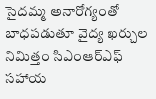సైదమ్మ అనారోగ్యంతో బాధపడుతూ వైద్య ఖర్చుల నిమిత్తం సిఎంఆర్ఎఫ్ సహాయ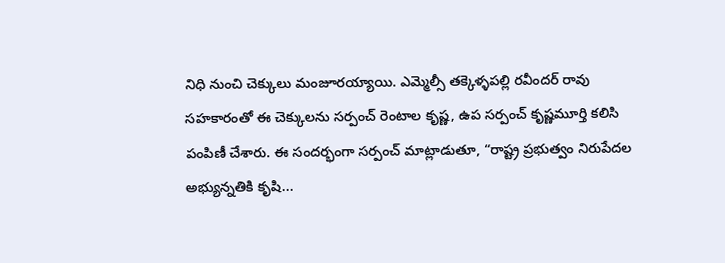నిధి నుంచి చెక్కులు మంజూరయ్యాయి. ఎమ్మెల్సీ తక్కెళ్ళపల్లి రవీందర్ రావు సహకారంతో ఈ చెక్కులను సర్పంచ్ రెంటాల కృష్ణ, ఉప సర్పంచ్ కృష్ణమూర్తి కలిసి పంపిణీ చేశారు. ఈ సందర్భంగా సర్పంచ్ మాట్లాడుతూ, “రాష్ట్ర ప్రభుత్వం నిరుపేదల అభ్యున్నతికి కృషి...